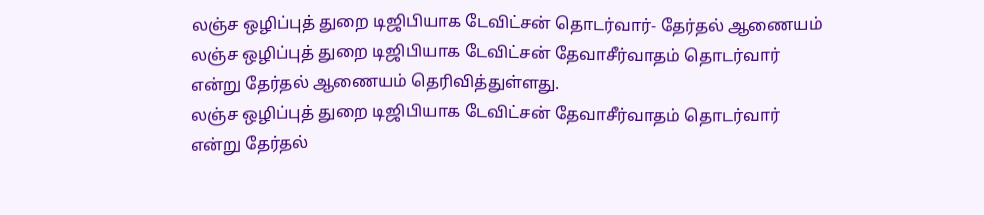லஞ்ச ஒழிப்புத் துறை டிஜிபியாக டேவிட்சன் தொடர்வார்- தேர்தல் ஆணையம்
லஞ்ச ஒழிப்புத் துறை டிஜிபியாக டேவிட்சன் தேவாசீர்வாதம் தொடர்வார் என்று தேர்தல் ஆணையம் தெரிவித்துள்ளது.
லஞ்ச ஒழிப்புத் துறை டிஜிபியாக டேவிட்சன் தேவாசீர்வாதம் தொடர்வார் என்று தேர்தல்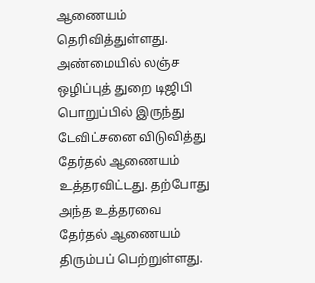ஆணையம் தெரிவித்துள்ளது.
அண்மையில் லஞ்ச ஒழிப்புத் துறை டிஜிபி பொறுப்பில் இருந்து டேவிட்சனை விடுவித்து தேர்தல் ஆணையம் உத்தரவிட்டது. தற்போது அந்த உத்தரவை தேர்தல் ஆணையம் திரும்பப் பெற்றுள்ளது.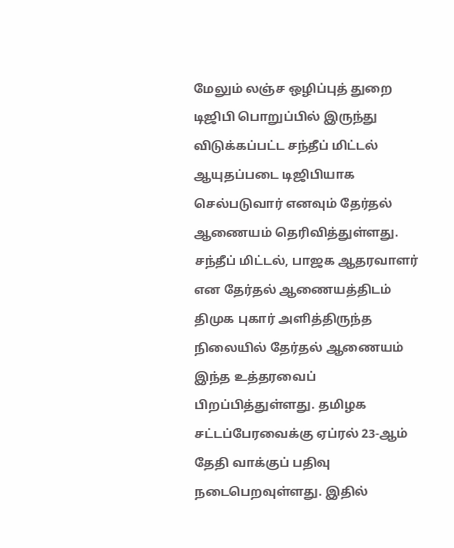மேலும் லஞ்ச ஒழிப்புத் துறை டிஜிபி பொறுப்பில் இருந்து விடுக்கப்பட்ட சந்தீப் மிட்டல் ஆயுதப்படை டிஜிபியாக செல்படுவார் எனவும் தேர்தல் ஆணையம் தெரிவித்துள்ளது.
சந்தீப் மிட்டல், பாஜக ஆதரவாளர் என தேர்தல் ஆணையத்திடம் திமுக புகார் அளித்திருந்த நிலையில் தேர்தல் ஆணையம் இந்த உத்தரவைப் பிறப்பித்துள்ளது. தமிழக சட்டப்பேரவைக்கு ஏப்ரல் 23-ஆம் தேதி வாக்குப் பதிவு நடைபெறவுள்ளது. இதில்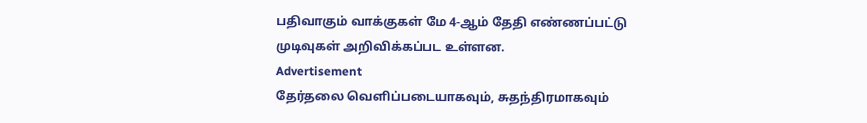பதிவாகும் வாக்குகள் மே 4-ஆம் தேதி எண்ணப்பட்டு முடிவுகள் அறிவிக்கப்பட உள்ளன.
Advertisement
தேர்தலை வெளிப்படையாகவும், சுதந்திரமாகவும்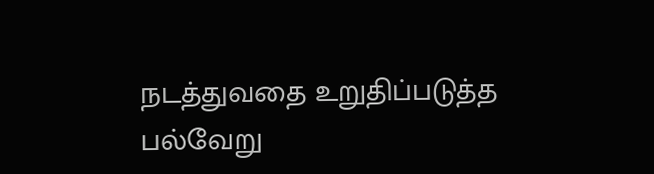நடத்துவதை உறுதிப்படுத்த பல்வேறு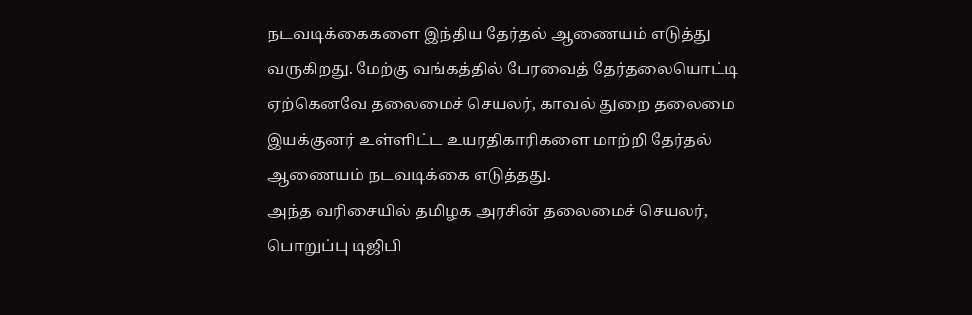நடவடிக்கைகளை இந்திய தேர்தல் ஆணையம் எடுத்து வருகிறது. மேற்கு வங்கத்தில் பேரவைத் தேர்தலையொட்டி ஏற்கெனவே தலைமைச் செயலர், காவல் துறை தலைமை இயக்குனர் உள்ளிட்ட உயரதிகாரிகளை மாற்றி தேர்தல் ஆணையம் நடவடிக்கை எடுத்தது.
அந்த வரிசையில் தமிழக அரசின் தலைமைச் செயலர், பொறுப்பு டிஜிபி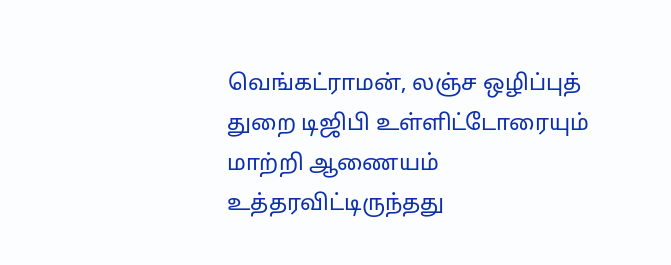வெங்கட்ராமன், லஞ்ச ஒழிப்புத் துறை டிஜிபி உள்ளிட்டோரையும் மாற்றி ஆணையம் உத்தரவிட்டிருந்தது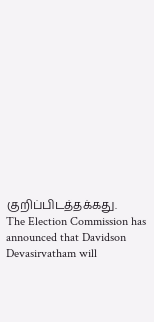குறிப்பிடத்தக்கது.
The Election Commission has announced that Davidson Devasirvatham will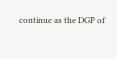continue as the DGP of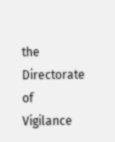the Directorate of Vigilance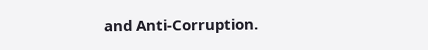and Anti-Corruption.